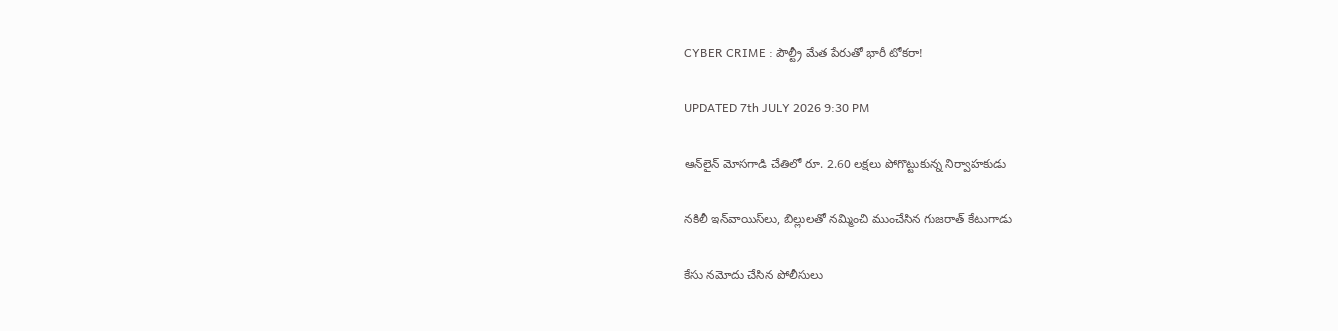CYBER CRIME : పౌల్ట్రీ మేత పేరుతో భారీ టోకరా!

UPDATED 7th JULY 2026 9:30 PM

ఆన్‌లైన్ మోసగాడి చేతిలో రూ. 2.60 లక్షలు పోగొట్టుకున్న నిర్వాహకుడు

నకిలీ ఇన్‌వాయిస్‌లు, బిల్లులతో నమ్మించి ముంచేసిన గుజరాత్ కేటుగాడు

కేసు నమోదు చేసిన పోలీసులు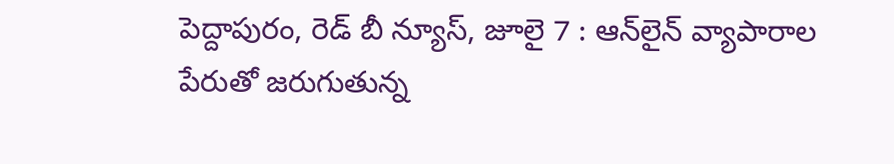పెద్దాపురం, రెడ్ బీ న్యూస్, జూలై 7 : ఆన్‌లైన్ వ్యాపారాల పేరుతో జరుగుతున్న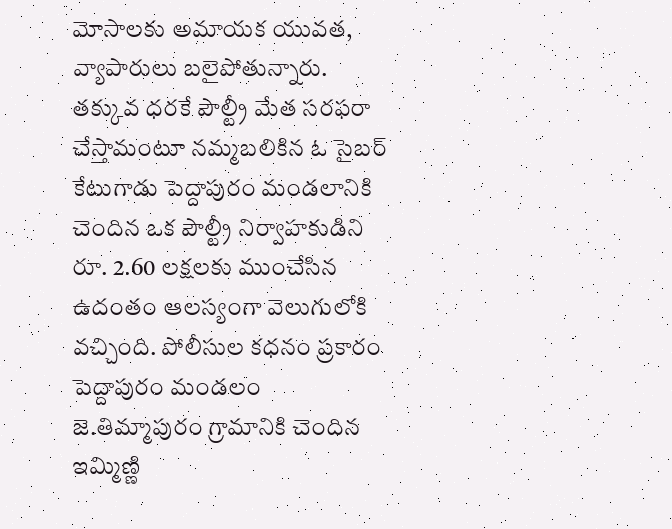మోసాలకు అమాయక యువత, వ్యాపారులు బలైపోతున్నారు. తక్కువ ధరకే పౌల్ట్రీ మేత సరఫరా చేస్తామంటూ నమ్మబలికిన ఓ సైబర్ కేటుగాడు పెద్దాపురం మండలానికి చెందిన ఒక పౌల్ట్రీ నిర్వాహకుడిని  రూ. 2.60 లక్షలకు ముంచేసిన ఉదంతం ఆలస్యంగా వెలుగులోకి వచ్చింది. పోలీసుల కధనం ప్రకారం పెద్దాపురం మండలం జె.తిమ్మాపురం గ్రామానికి చెందిన ఇమ్మిణ్ణి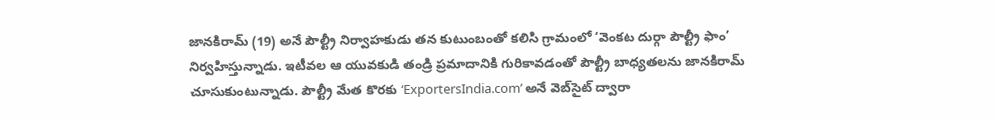జానకిరామ్ (19) అనే పౌల్ట్రీ నిర్వాహకుడు తన కుటుంబంతో కలిసి గ్రామంలో ‘వెంకట దుర్గా పౌల్ట్రీ ఫాం’ నిర్వహిస్తున్నాడు. ఇటీవల ఆ యువకుడి తండ్రి ప్రమాదానికి గురికావడంతో పౌల్ట్రీ బాధ్యతలను జానకిరామ్ చూసుకుంటున్నాడు. పౌల్ట్రీ మేత కొరకు ‘ExportersIndia.com’ అనే వెబ్‌సైట్ ద్వారా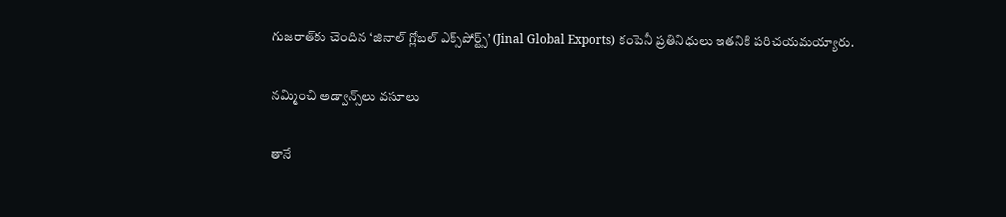గుజరాత్‌కు చెందిన ‘జినాల్ గ్లోబల్ ఎక్స్‌పోర్ట్స్’ (Jinal Global Exports) కంపెనీ ప్రతినిధులు ఇతనికి పరిచయమయ్యారు.

నమ్మించి అడ్వాన్స్‌లు వసూలు

తానే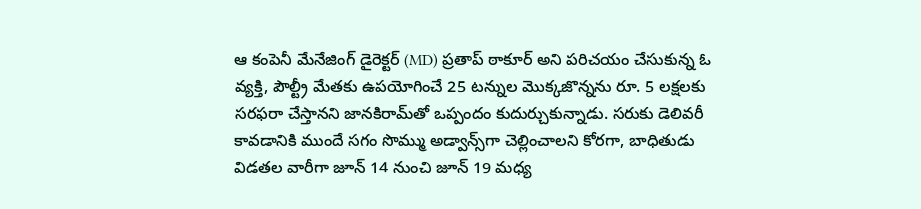ఆ కంపెనీ మేనేజింగ్ డైరెక్టర్ (MD) ప్రతాప్ ఠాకూర్ అని పరిచయం చేసుకున్న ఓ వ్యక్తి, పౌల్ట్రీ మేతకు ఉపయోగించే 25 టన్నుల మొక్కజొన్నను రూ. 5 లక్షలకు సరఫరా చేస్తానని జానకిరామ్‌తో ఒప్పందం కుదుర్చుకున్నాడు. సరుకు డెలివరీ కావడానికి ముందే సగం సొమ్ము అడ్వాన్స్‌గా చెల్లించాలని కోరగా, బాధితుడు విడతల వారీగా జూన్ 14 నుంచి జూన్ 19 మధ్య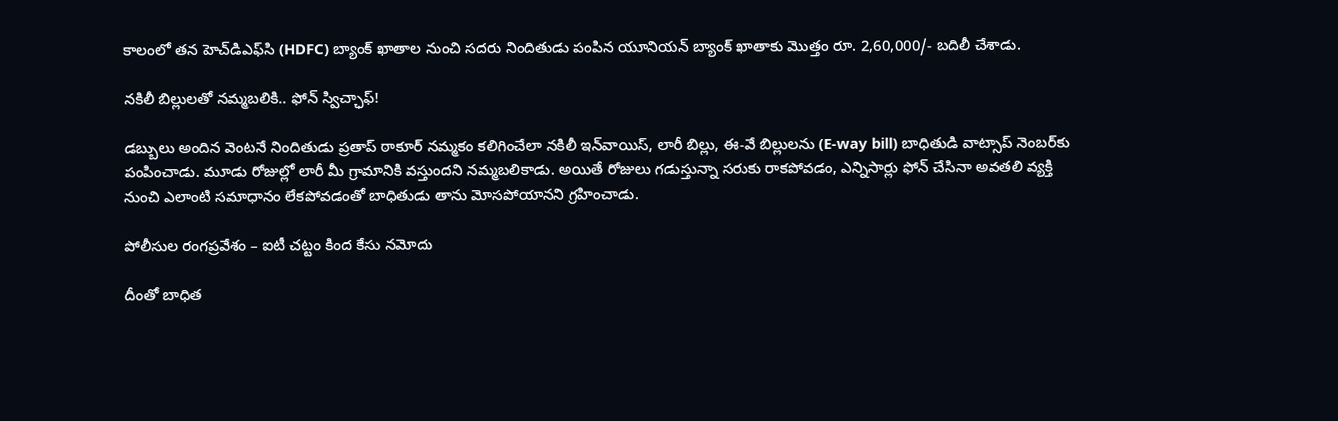కాలంలో తన హెచ్‌డిఎఫ్‌సి (HDFC) బ్యాంక్ ఖాతాల నుంచి సదరు నిందితుడు పంపిన యూనియన్ బ్యాంక్ ఖాతాకు మొత్తం రూ. 2,60,000/- బదిలీ చేశాడు.

నకిలీ బిల్లులతో నమ్మబలికి.. ఫోన్ స్విచ్ఛాఫ్!

డబ్బులు అందిన వెంటనే నిందితుడు ప్రతాప్ ఠాకూర్ నమ్మకం కలిగించేలా నకిలీ ఇన్‌వాయిస్, లారీ బిల్లు, ఈ-వే బిల్లులను (E-way bill) బాధితుడి వాట్సాప్‌ నెంబర్‌కు పంపించాడు. మూడు రోజుల్లో లారీ మీ గ్రామానికి వస్తుందని నమ్మబలికాడు. అయితే రోజులు గడుస్తున్నా సరుకు రాకపోవడం, ఎన్నిసార్లు ఫోన్ చేసినా అవతలి వ్యక్తి నుంచి ఎలాంటి సమాధానం లేకపోవడంతో బాధితుడు తాను మోసపోయానని గ్రహించాడు.

పోలీసుల రంగప్రవేశం – ఐటీ చట్టం కింద కేసు నమోదు

దీంతో బాధిత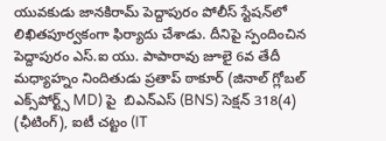యువకుడు జానకిరామ్ పెద్దాపురం పోలీస్ స్టేషన్‌లో లిఖితపూర్వకంగా ఫిర్యాదు చేశాడు. దీనిపై స్పందించిన పెద్దాపురం ఎస్.ఐ యు. పాపారావు జూలై 6వ తేదీ మధ్యాహ్నం నిందితుడు ప్రతాప్ ఠాకూర్ (జినాల్ గ్లోబల్ ఎక్స్‌పోర్ట్స్ MD) పై  బిఎన్ఎస్ (BNS) సెక్షన్ 318(4) (ఛీటింగ్), ఐటీ చట్టం (IT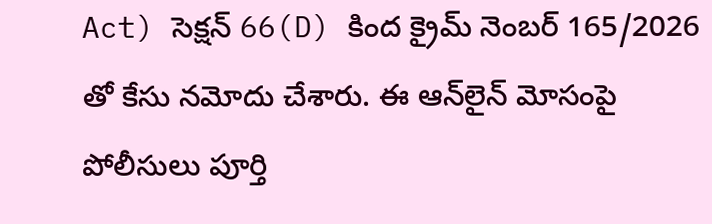Act) సెక్షన్ 66(D) కింద క్రైమ్ నెంబర్ 165/2026 తో కేసు నమోదు చేశారు. ఈ ఆన్‌లైన్ మోసంపై పోలీసులు పూర్తి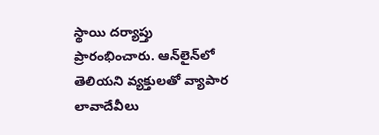స్థాయి దర్యాప్తు ప్రారంభించారు. ఆన్‌లైన్‌లో తెలియని వ్యక్తులతో వ్యాపార లావాదేవీలు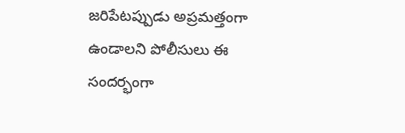జరిపేటప్పుడు అప్రమత్తంగా ఉండాలని పోలీసులు ఈ సందర్భంగా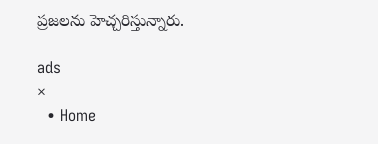ప్రజలను హెచ్చరిస్తున్నారు.

ads
×
  • Home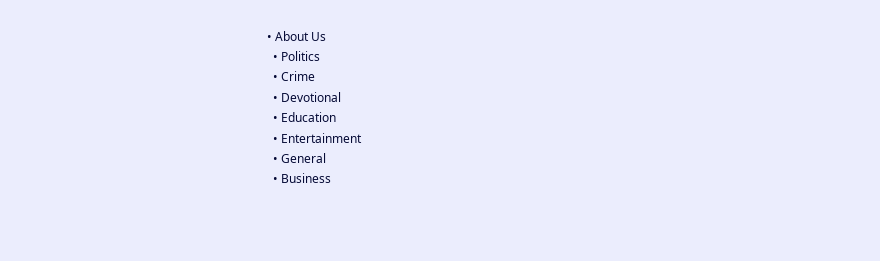• About Us
  • Politics
  • Crime
  • Devotional
  • Education
  • Entertainment
  • General
  • Business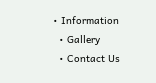• Information
  • Gallery
  • Contact Us